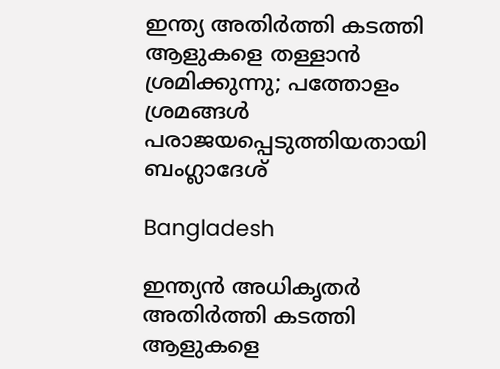ഇന്ത്യ അതിർത്തി കടത്തി ആളുകളെ തള്ളാൻ ശ്രമിക്കുന്നു; പത്തോളം ശ്രമങ്ങൾ പരാജയപ്പെടുത്തിയതായി ബംഗ്ലാദേശ്

Bangladesh

ഇന്ത്യൻ അധികൃതർ അതിർത്തി കടത്തി ആളുകളെ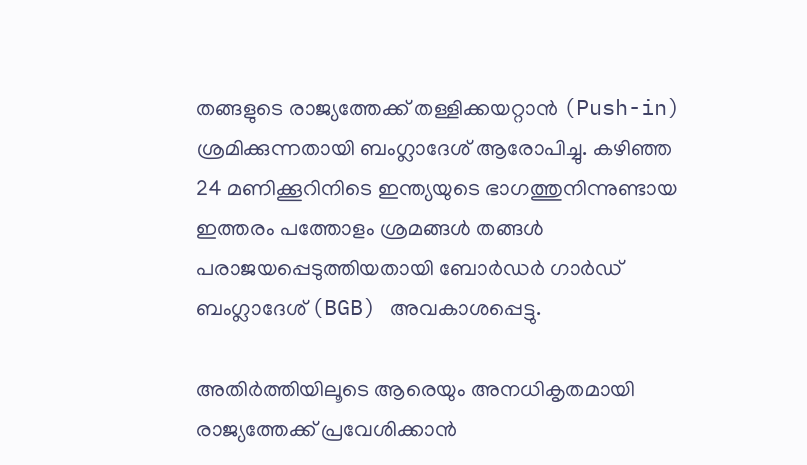തങ്ങളുടെ രാജ്യത്തേക്ക് തള്ളിക്കയറ്റാൻ (Push-in) ശ്രമിക്കുന്നതായി ബംഗ്ലാദേശ് ആരോപിച്ചു. കഴിഞ്ഞ 24 മണിക്കൂറിനിടെ ഇന്ത്യയുടെ ഭാഗത്തുനിന്നുണ്ടായ ഇത്തരം പത്തോളം ശ്രമങ്ങൾ തങ്ങൾ പരാജയപ്പെടുത്തിയതായി ബോർഡർ ഗാർഡ് ബംഗ്ലാദേശ് (BGB) അവകാശപ്പെട്ടു.

അതിർത്തിയിലൂടെ ആരെയും അനധികൃതമായി രാജ്യത്തേക്ക് പ്രവേശിക്കാൻ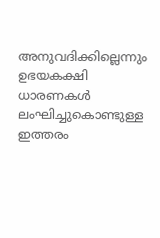അനുവദിക്കില്ലെന്നും ഉഭയകക്ഷി ധാരണകൾ ലംഘിച്ചുകൊണ്ടുള്ള ഇത്തരം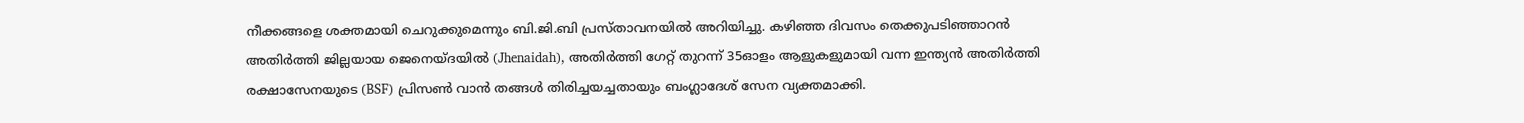നീക്കങ്ങളെ ശക്തമായി ചെറുക്കുമെന്നും ബി.ജി.ബി പ്രസ്താവനയിൽ അറിയിച്ചു. കഴിഞ്ഞ ദിവസം തെക്കുപടിഞ്ഞാറൻ അതിർത്തി ജില്ലയായ ജെനെയ്ദയിൽ (Jhenaidah), അതിർത്തി ഗേറ്റ് തുറന്ന് 35ഓളം ആളുകളുമായി വന്ന ഇന്ത്യൻ അതിർത്തി രക്ഷാസേനയുടെ (BSF) പ്രിസൺ വാൻ തങ്ങൾ തിരിച്ചയച്ചതായും ബംഗ്ലാദേശ് സേന വ്യക്തമാക്കി.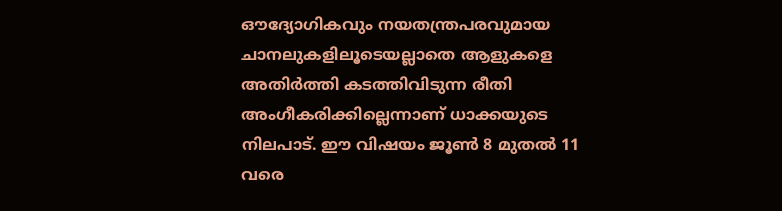ഔദ്യോഗികവും നയതന്ത്രപരവുമായ ചാനലുകളിലൂടെയല്ലാതെ ആളുകളെ അതിർത്തി കടത്തിവിടുന്ന രീതി അംഗീകരിക്കില്ലെന്നാണ് ധാക്കയുടെ നിലപാട്. ഈ വിഷയം ജൂൺ 8 മുതൽ 11 വരെ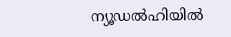ന്യൂഡൽഹിയിൽ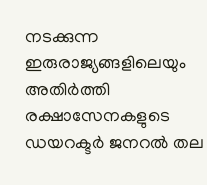നടക്കുന്ന ഇരുരാജ്യങ്ങളിലെയും അതിർത്തി രക്ഷാസേനകളുടെ ഡയറക്ടർ ജനറൽ തല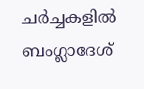ചർച്ചകളിൽ ബംഗ്ലാദേശ്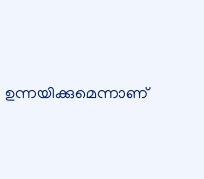ഉന്നയിക്കുമെന്നാണ്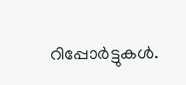റിപ്പോർട്ടുകൾ.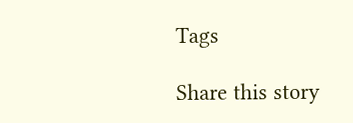Tags

Share this story